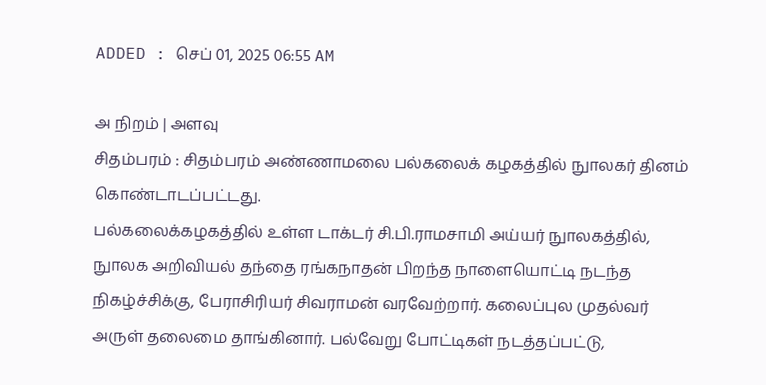ADDED : செப் 01, 2025 06:55 AM

அ நிறம் | அளவு
சிதம்பரம் : சிதம்பரம் அண்ணாமலை பல்கலைக் கழகத்தில் நுாலகர் தினம் கொண்டாடப்பட்டது.
பல்கலைக்கழகத்தில் உள்ள டாக்டர் சி.பி.ராமசாமி அய்யர் நுாலகத்தில், நுாலக அறிவியல் தந்தை ரங்கநாதன் பிறந்த நாளையொட்டி நடந்த நிகழ்ச்சிக்கு, பேராசிரியர் சிவராமன் வரவேற்றார். கலைப்புல முதல்வர் அருள் தலைமை தாங்கினார். பல்வேறு போட்டிகள் நடத்தப்பட்டு,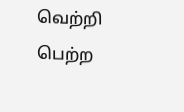வெற்றி பெற்ற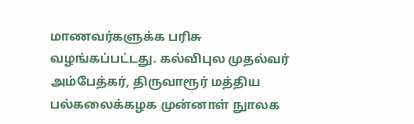மாணவர்களுக்க பரிசு வழங்கப்பட்டது. கல்விபுல முதல்வர் அம்பேத்கர், திருவாரூர் மத்திய பல்கலைக்கழக முன்னாள் நுாலக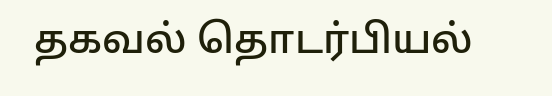தகவல் தொடர்பியல்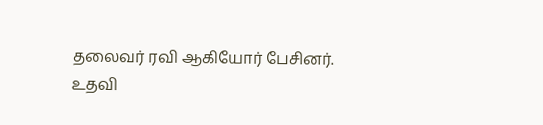தலைவர் ரவி ஆகியோர் பேசினர்.
உதவி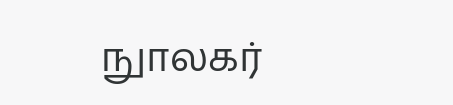நுாலகர்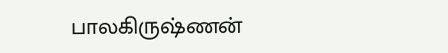பாலகிருஷ்ணன்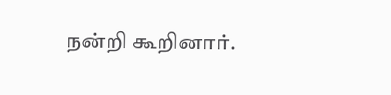நன்றி கூறினார்.